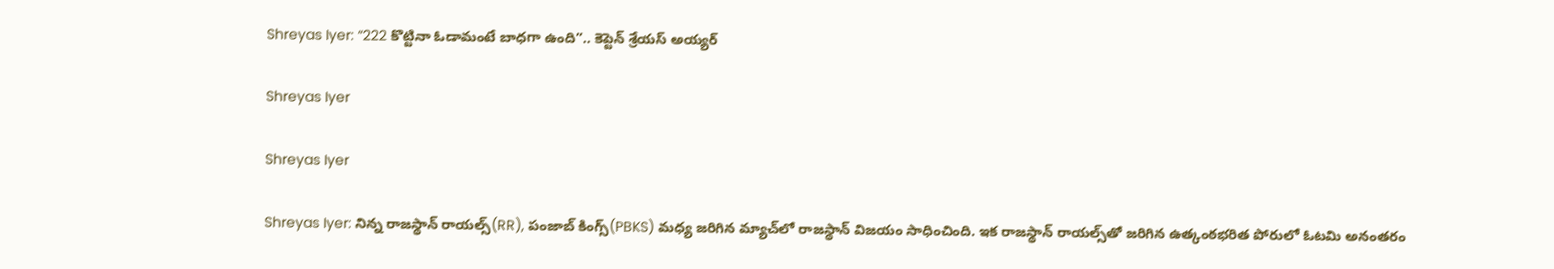Shreyas Iyer: “222 కొట్టినా ఓడామంటే బాధగా ఉంది”.. కెప్టెన్ శ్రేయస్ అయ్యర్

Shreyas Iyer

Shreyas Iyer

Shreyas Iyer: నిన్న రాజస్థాన్ రాయల్స్(RR), పంజాబ్ కింగ్స్(PBKS) మధ్య జరిగిన మ్యాచ్‌లో రాజస్థాన్ విజయం సాధించింది. ఇక రాజస్థాన్ రాయల్స్‌తో జరిగిన ఉత్కంఠభరిత పోరులో ఓటమి అనంతరం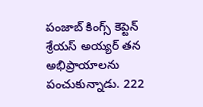పంజాబ్ కింగ్స్ కెప్టెన్ శ్రేయస్ అయ్యర్ తన అభిప్రాయాలను పంచుకున్నాడు. 222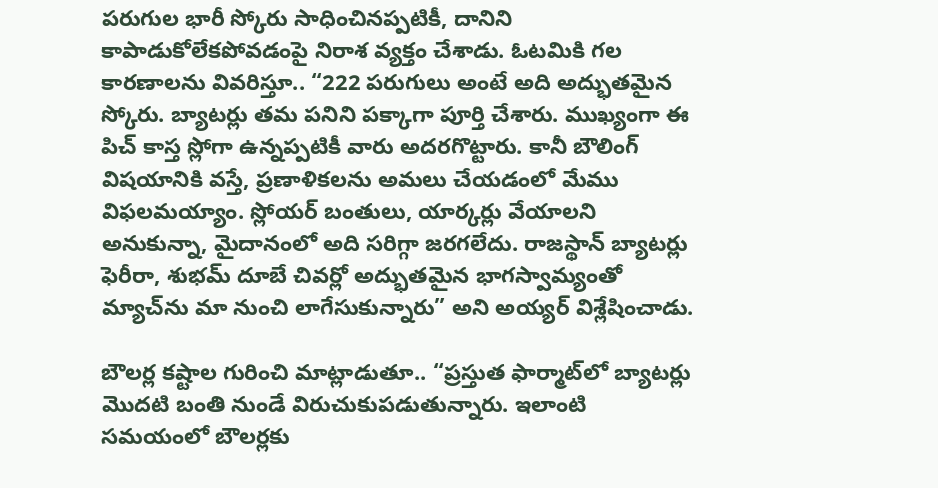పరుగుల భారీ స్కోరు సాధించినప్పటికీ, దానిని కాపాడుకోలేకపోవడంపై నిరాశ వ్యక్తం చేశాడు. ఓటమికి గల కారణాలను వివరిస్తూ.. “222 పరుగులు అంటే అది అద్భుతమైన స్కోరు. బ్యాటర్లు తమ పనిని పక్కాగా పూర్తి చేశారు. ముఖ్యంగా ఈ పిచ్ కాస్త స్లోగా ఉన్నప్పటికీ వారు అదరగొట్టారు. కానీ బౌలింగ్ విషయానికి వస్తే, ప్రణాళికలను అమలు చేయడంలో మేము విఫలమయ్యాం. స్లోయర్ బంతులు, యార్కర్లు వేయాలని అనుకున్నా, మైదానంలో అది సరిగ్గా జరగలేదు. రాజస్థాన్ బ్యాటర్లు ఫెరీరా, శుభమ్ దూబే చివర్లో అద్భుతమైన భాగస్వామ్యంతో మ్యాచ్‌ను మా నుంచి లాగేసుకున్నారు” అని అయ్యర్ విశ్లేషించాడు.

బౌలర్ల కష్టాల గురించి మాట్లాడుతూ.. “ప్రస్తుత ఫార్మాట్‌లో బ్యాటర్లు మొదటి బంతి నుండే విరుచుకుపడుతున్నారు. ఇలాంటి సమయంలో బౌలర్లకు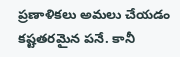ప్రణాళికలు అమలు చేయడం కష్టతరమైన పనే. కానీ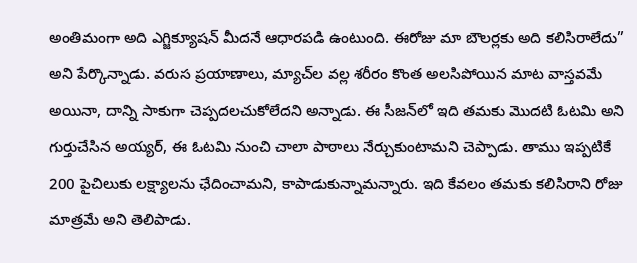అంతిమంగా అది ఎగ్జిక్యూషన్ మీదనే ఆధారపడి ఉంటుంది. ఈరోజు మా బౌలర్లకు అది కలిసిరాలేదు” అని పేర్కొన్నాడు. వరుస ప్రయాణాలు, మ్యాచ్‌ల వల్ల శరీరం కొంత అలసిపోయిన మాట వాస్తవమే అయినా, దాన్ని సాకుగా చెప్పదలచుకోలేదని అన్నాడు. ఈ సీజన్‌లో ఇది తమకు మొదటి ఓటమి అని గుర్తుచేసిన అయ్యర్, ఈ ఓటమి నుంచి చాలా పాఠాలు నేర్చుకుంటామని చెప్పాడు. తాము ఇప్పటికే 200 పైచిలుకు లక్ష్యాలను ఛేదించామని, కాపాడుకున్నామన్నారు. ఇది కేవలం తమకు కలిసిరాని రోజు మాత్రమే అని తెలిపాడు.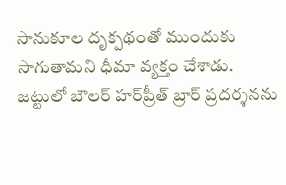సానుకూల దృక్పథంతో ముందుకు సాగుతామని ధీమా వ్యక్తం చేశాడు. జట్టులో బౌలర్ హర్‌ప్రీత్ బ్రార్ ప్రదర్శనను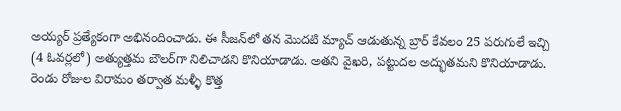అయ్యర్ ప్రత్యేకంగా అభినందించాడు. ఈ సీజన్‌లో తన మొదటి మ్యాచ్ ఆడుతున్న బ్రార్ కేవలం 25 పరుగులే ఇచ్చి (4 ఓవర్లలో) అత్యుత్తమ బౌలర్‌గా నిలిచాడని కొనియాడాడు. అతని వైఖరి, పట్టుదల అద్భుతమని కొనియాడాడు. రెండు రోజుల విరామం తర్వాత మళ్ళీ కొత్త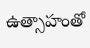ఉత్సాహంతో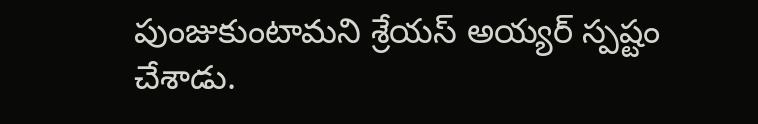పుంజుకుంటామని శ్రేయస్ అయ్యర్ స్పష్టం చేశాడు.